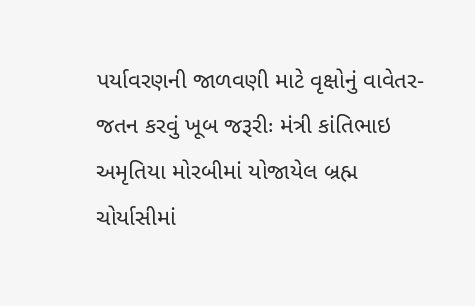પર્યાવરણની જાળવણી માટે વૃક્ષોનું વાવેતર-જતન કરવું ખૂબ જરૂરીઃ મંત્રી કાંતિભાઇ અમૃતિયા મોરબીમાં યોજાયેલ બ્રહ્મ ચોર્યાસીમાં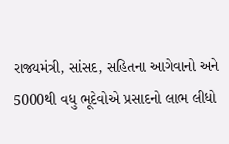રાજ્યમંત્રી, સાંસદ, સહિતના આગેવાનો અને 5000થી વધુ ભૂદેવોએ પ્રસાદનો લાભ લીધો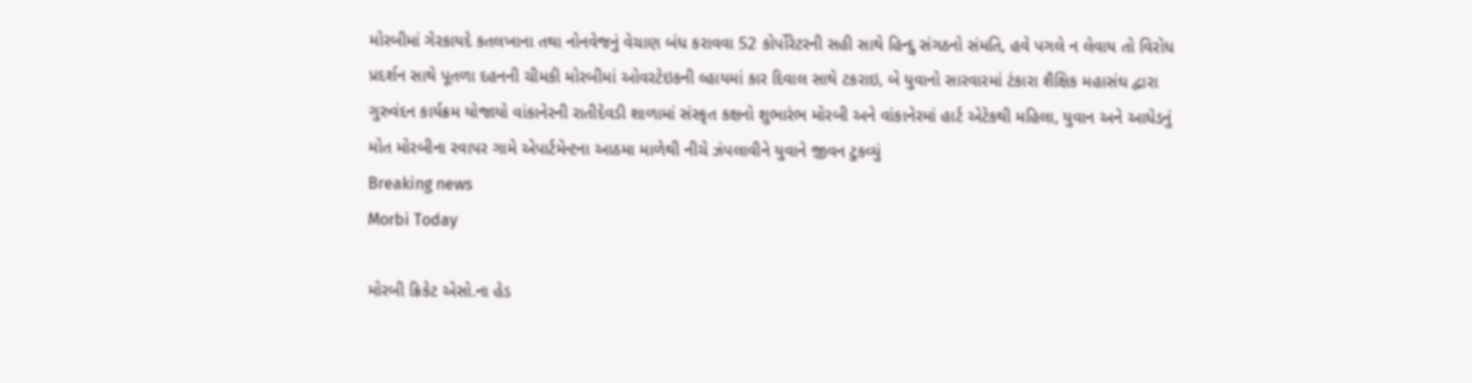મોરબીમાં ગેરકાયદે કતલખાના તથા નોનવેજનું વેચાણ બંધ કરાવવા 52 કોર્પોરેટરની સહી સાથે હિન્દુ સંગઠનો સંમતિ, હવે પગલે ન લેવાય તો વિરોધ પ્રદર્શન સાથે પૂતળા દહનની ચીમકી મોરબીમાં ઓવરટેઇકની લ્હાયમાં કાર દિવાલ સાથે ટકરાઇ, બે યુવાનો સારવારમાં ટંકારા શૈક્ષિક મહાસંઘ દ્વારા ગુરુવંદન કાર્યક્રમ યોજાયો વાંકાનેરની રાતીદેવડી શાળામાં સંસ્કૃત કક્ષનો શુભારંભ મોરબી અને વાંકાનેરમાં હાર્ટ એટેકથી મહિલા, યુવાન અને આધેડનું મોત મોરબીના રવાપર ગામે એપાર્ટમેન્ટના આઠમા માળેથી નીચે ઝંપલાવીને યુવાને જીવન ટુકવ્યું
Breaking news
Morbi Today

મોરબી ક્રિકેટ એસો.ના હેડ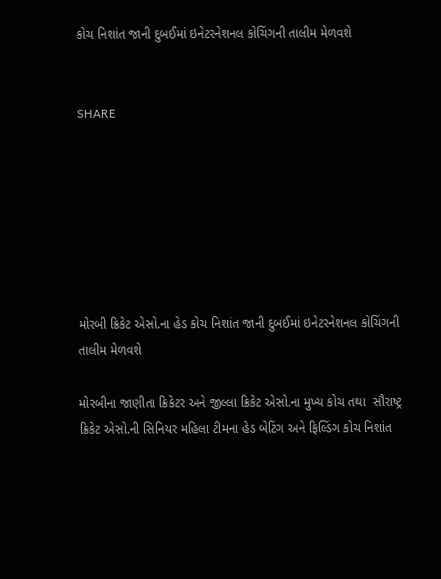કોચ નિશાંત જાની દુબઈમાં ઇનેટરનેશનલ કોચિંગની તાલીમ મેળવશે


SHARE







મોરબી ક્રિકેટ એસો.ના હેડ કોચ નિશાંત જાની દુબઈમાં ઇનેટરનેશનલ કોચિંગની તાલીમ મેળવશે

મોરબીના જાણીતા ક્રિકેટર અને જીલ્લા ક્રિકેટ એસો.ના મુખ્ય કોચ તથા  સૌરાષ્ટ્ર ક્રિકેટ એસો.ની સિનિયર મહિલા ટીમના હેડ બેટિંગ અને ફિલ્ડિંગ કોચ નિશાંત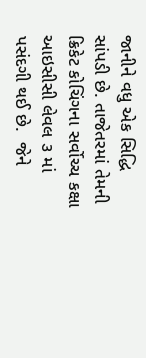જાનીને વધુ એક સિદ્ધિ સાંપડી છે. તાજેતરમાં તેમની ક્રિકેટ કોચિંગના સર્વોચ્ચ કક્ષા આઇસીસી લેવલ ૩ માં પસંદગી થઈ છે.  જેને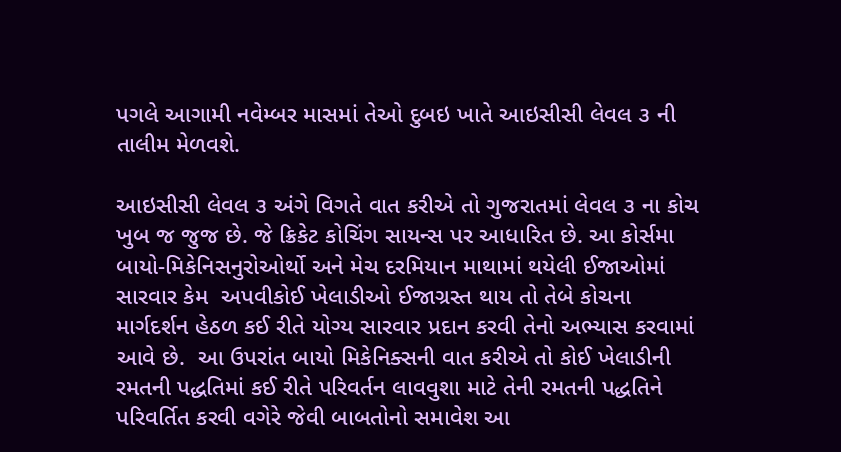પગલે આગામી નવેમ્બર માસમાં તેઓ દુબઇ ખાતે આઇસીસી લેવલ ૩ ની તાલીમ મેળવશે.

આઇસીસી લેવલ ૩ અંગે વિગતે વાત કરીએ તો ગુજરાતમાં લેવલ ૩ ના કોચ ખુબ જ જુજ છે. જે ક્રિકેટ કોચિંગ સાયન્સ પર આધારિત છે. આ કોર્સમા બાયો-મિકેનિસનુરોઓર્થો અને મેચ દરમિયાન માથામાં થયેલી ઈજાઓમાં સારવાર કેમ  અપવીકોઈ ખેલાડીઓ ઈજાગ્રસ્ત થાય તો તેબે કોચના માર્ગદર્શન હેઠળ કઈ રીતે યોગ્ય સારવાર પ્રદાન કરવી તેનો અભ્યાસ કરવામાં આવે છે.  આ ઉપરાંત બાયો મિકેનિક્સની વાત કરીએ તો કોઈ ખેલાડીની રમતની પદ્ધતિમાં કઈ રીતે પરિવર્તન લાવવુશા માટે તેની રમતની પદ્ધતિને પરિવર્તિત કરવી વગેરે જેવી બાબતોનો સમાવેશ આ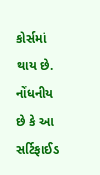કોર્સમાં થાય છે. નોંધનીય છે કે આ સર્ટિફાઈડ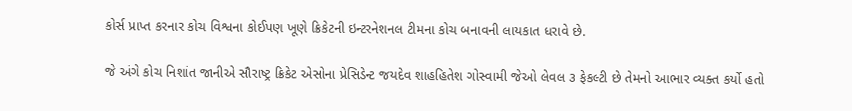કોર્સ પ્રાપ્ત કરનાર કોચ વિશ્વના કોઈપણ ખૂણે ક્રિકેટની ઇન્ટરનેશનલ ટીમના કોચ બનાવની લાયકાત ધરાવે છે.

જે અંગે કોચ નિશાંત જાનીએ સૌરાષ્ટ્ર ક્રિકેટ એસોના પ્રેસિડેન્ટ જયદેવ શાહહિતેશ ગોસ્વામી જેઓ લેવલ ૩ ફેકલ્ટી છે તેમનો આભાર વ્યક્ત કર્યો હતો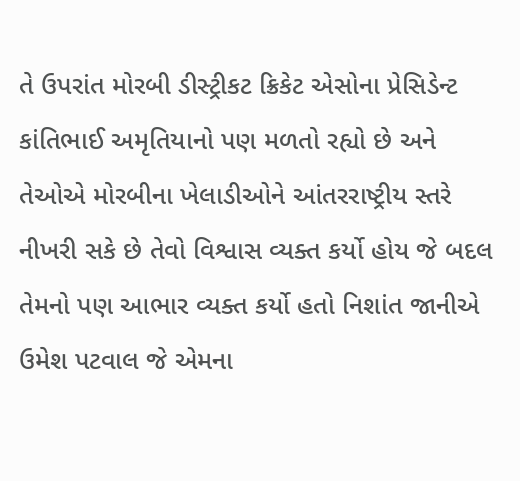તે ઉપરાંત મોરબી ડીસ્ટ્રીકટ ક્રિકેટ એસોના પ્રેસિડેન્ટ કાંતિભાઈ અમૃતિયાનો પણ મળતો રહ્યો છે અને તેઓએ મોરબીના ખેલાડીઓને આંતરરાષ્ટ્રીય સ્તરે નીખરી સકે છે તેવો વિશ્વાસ વ્યક્ત કર્યો હોય જે બદલ તેમનો પણ આભાર વ્યક્ત કર્યો હતો નિશાંત જાનીએ ઉમેશ પટવાલ જે એમના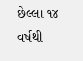છેલ્લા ૧૪ વર્ષથી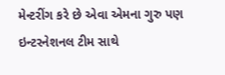મેન્ટરીંગ કરે છે એવા એમના ગુરુ પણ ઇન્ટરનેશનલ ટીમ સાથે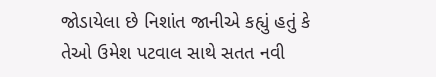જોડાયેલા છે નિશાંત જાનીએ કહ્યું હતું કે તેઓ ઉમેશ પટવાલ સાથે સતત નવી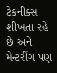ટેકનીક્સ શીખતા રહે છે અને મેન્ટરીંગ પણ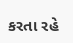કરતા રહે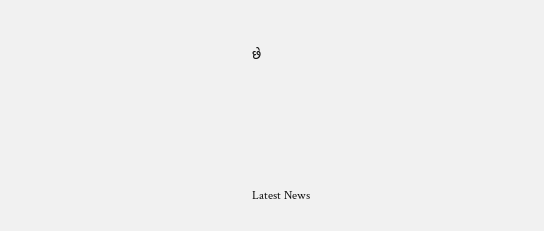છે






Latest News